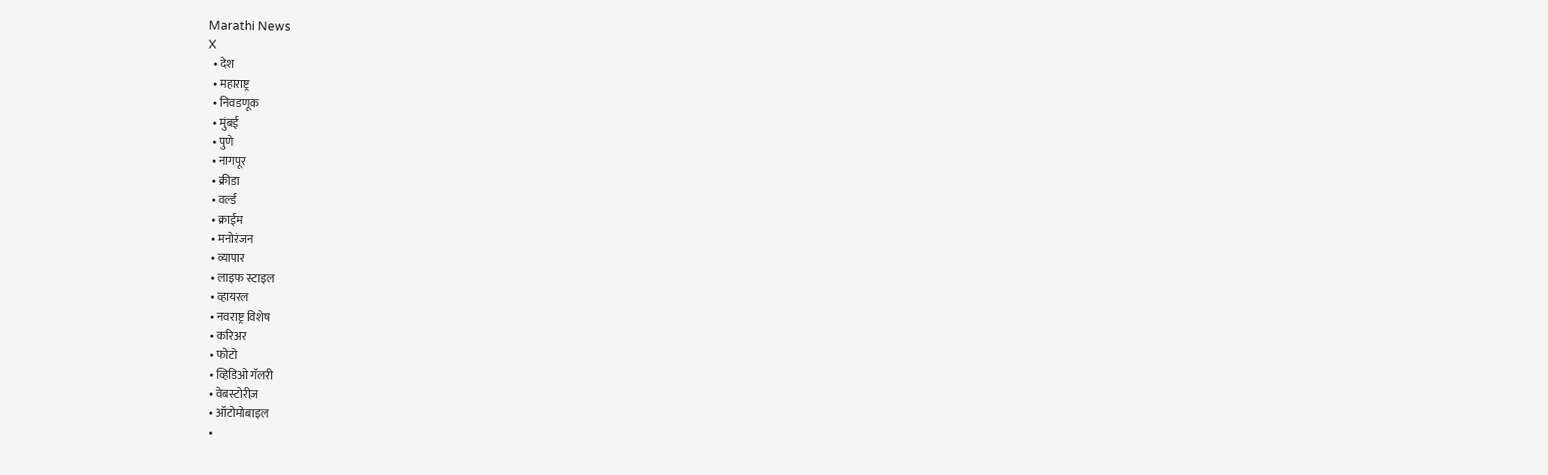Marathi News
X
  • देश
  • महाराष्ट्र
  • निवडणूक
  • मुंबई
  • पुणे
  • नागपूर
  • क्रीडा
  • वर्ल्ड
  • क्राईम
  • मनोरंजन
  • व्यापार
  • लाइफ स्टाइल
  • व्हायरल
  • नवराष्ट्र विशेष
  • करिअर
  • फोटो
  • व्हिडिओ गॅलरी
  • वेबस्टोरीज़
  • ऑटोमोबाइल
  •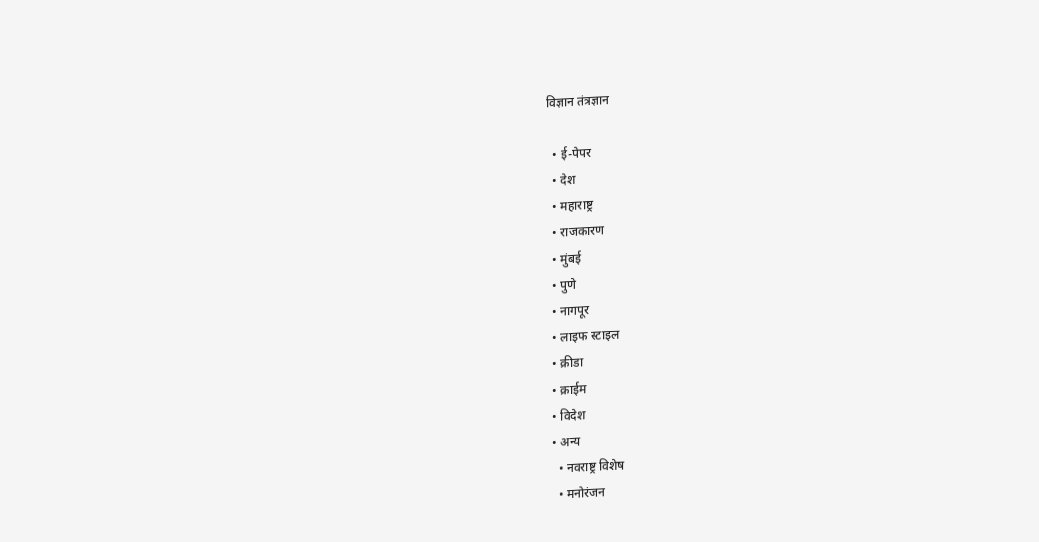विज्ञान तंत्रज्ञान

  • ई-पेपर
  • देश
  • महाराष्ट्र
  • राजकारण
  • मुंबई
  • पुणे
  • नागपूर
  • लाइफ स्टाइल
  • क्रीडा
  • क्राईम
  • विदेश
  • अन्य
    • नवराष्ट्र विशेष
    • मनोरंजन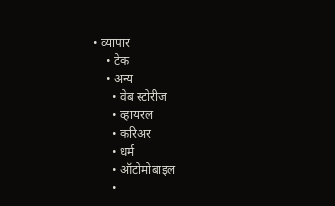• व्यापार
    • टेक
    • अन्य
      • वेब स्टोरीज
      • व्हायरल
      • करिअर
      • धर्म
      • ऑटोमोबाइल
      •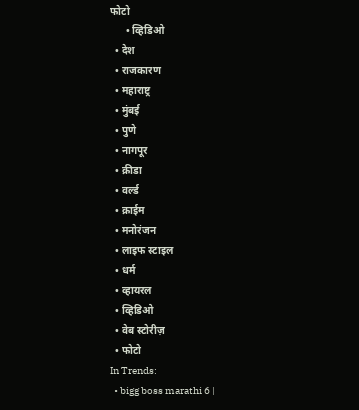फोटो
      • व्हिडिओ
  • देश
  • राजकारण
  • महाराष्ट्र
  • मुंबई
  • पुणे
  • नागपूर
  • क्रीडा
  • वर्ल्ड
  • क्राईम
  • मनोरंजन
  • लाइफ स्टाइल
  • धर्म
  • व्हायरल
  • व्हिडिओ
  • वेब स्टोरीज़
  • फोटो
In Trends:
  • bigg boss marathi 6 |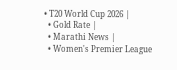• T20 World Cup 2026 |
  • Gold Rate |
  • Marathi News |
  • Women's Premier League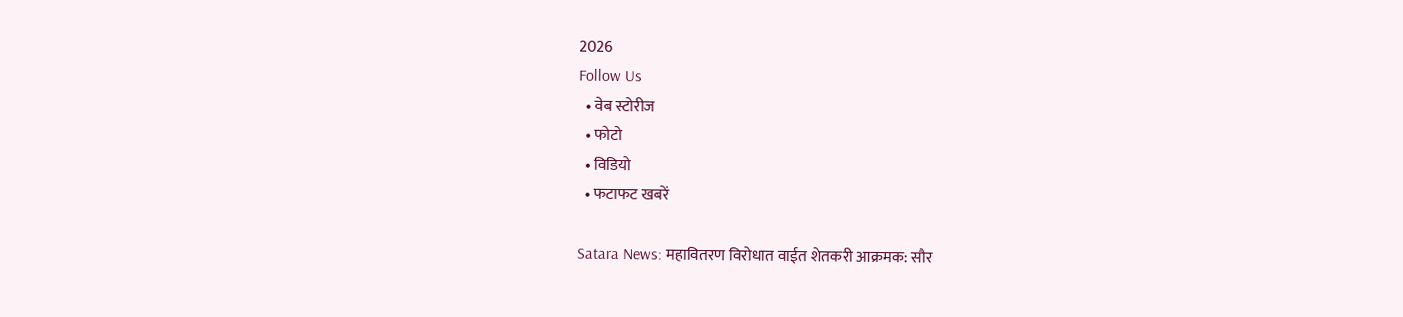2026
Follow Us
  • वेब स्टोरीज
  • फोटो
  • विडियो
  • फटाफट खबरें

Satara News: महावितरण विरोधात वाईत शेतकरी आक्रमक: सौर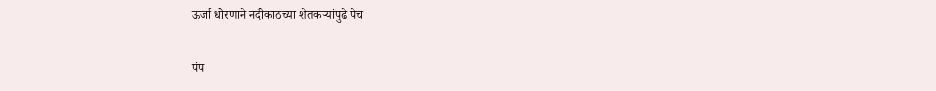ऊर्जा धोरणाने नदीकाठच्या शेतकऱ्यांपुढे पेच

पंप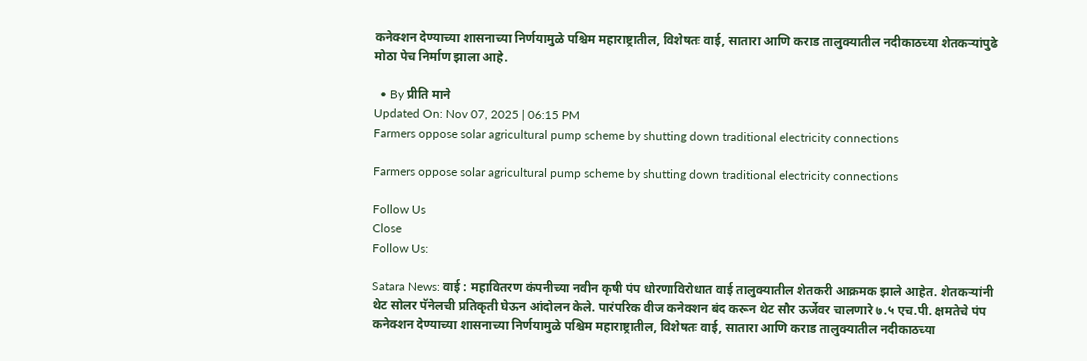कनेक्शन देण्याच्या शासनाच्या निर्णयामुळे पश्चिम महाराष्ट्रातील, विशेषतः वाई, सातारा आणि कराड तालुक्यातील नदीकाठच्या शेतकऱ्यांपुढे मोठा पेच निर्माण झाला आहे.

  • By प्रीति माने
Updated On: Nov 07, 2025 | 06:15 PM
Farmers oppose solar agricultural pump scheme by shutting down traditional electricity connections

Farmers oppose solar agricultural pump scheme by shutting down traditional electricity connections

Follow Us
Close
Follow Us:

Satara News: वाई : महावितरण कंपनीच्या नवीन कृषी पंप धोरणाविरोधात वाई तालुक्यातील शेतकरी आक्रमक झाले आहेत. शेतकऱ्यांनी थेट सोलर पॅनेलची प्रतिकृती घेऊन आंदोलन केले. पारंपरिक वीज कनेक्शन बंद करून थेट सौर ऊर्जेवर चालणारे ७.५ एच.पी. क्षमतेचे पंप कनेक्शन देण्याच्या शासनाच्या निर्णयामुळे पश्चिम महाराष्ट्रातील, विशेषतः वाई, सातारा आणि कराड तालुक्यातील नदीकाठच्या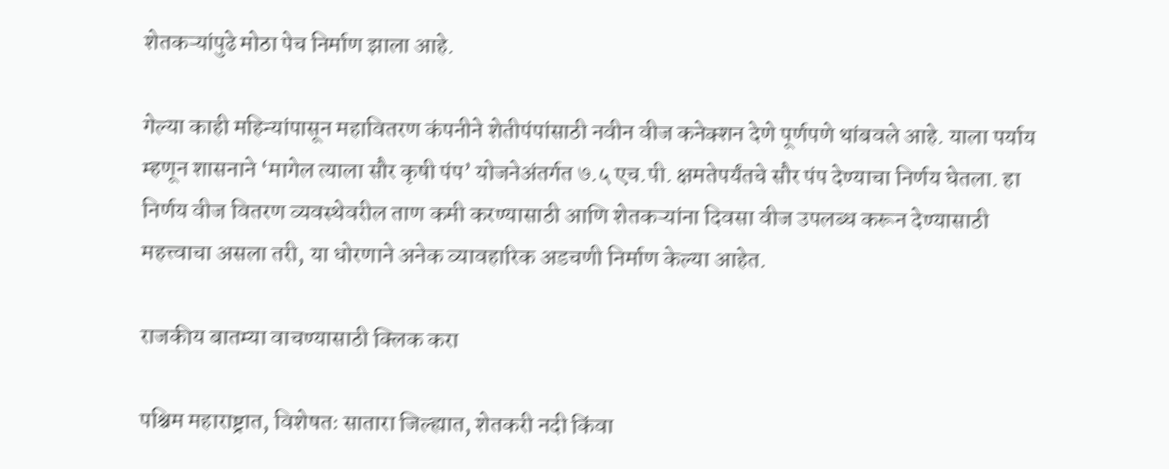शेतकऱ्यांपुढे मोठा पेच निर्माण झाला आहे.

गेल्या काही महिन्यांपासून महावितरण कंपनीने शेतीपंपांसाठी नवीन वीज कनेक्शन देणे पूर्णपणे थांबवले आहे. याला पर्याय म्हणून शासनाने ‘मागेल त्याला सौर कृषी पंप’ योजनेअंतर्गत ७.५ एच.पी. क्षमतेपर्यंतचे सौर पंप देण्याचा निर्णय घेतला. हा निर्णय वीज वितरण व्यवस्थेवरील ताण कमी करण्यासाठी आणि शेतकऱ्यांना दिवसा वीज उपलब्ध करून देण्यासाठी महत्त्वाचा असला तरी, या धोरणाने अनेक व्यावहारिक अडचणी निर्माण केल्या आहेत.

राजकीय बातम्या वाचण्यासाठी क्लिक करा

पश्चिम महाराष्ट्रात, विशेषतः सातारा जिल्ह्यात, शेतकरी नदी किंवा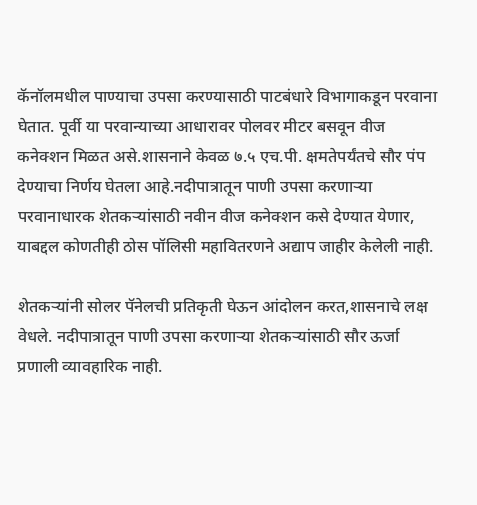कॅनॉलमधील पाण्याचा उपसा करण्यासाठी पाटबंधारे विभागाकडून परवाना घेतात. पूर्वी या परवान्याच्या आधारावर पोलवर मीटर बसवून वीज कनेक्शन मिळत असे.शासनाने केवळ ७.५ एच.पी. क्षमतेपर्यंतचे सौर पंप देण्याचा निर्णय घेतला आहे.नदीपात्रातून पाणी उपसा करणाऱ्या परवानाधारक शेतकऱ्यांसाठी नवीन वीज कनेक्शन कसे देण्यात येणार, याबद्दल कोणतीही ठोस पॉलिसी महावितरणने अद्याप जाहीर केलेली नाही.

शेतकऱ्यांनी सोलर पॅनेलची प्रतिकृती घेऊन आंदोलन करत,शासनाचे लक्ष वेधले. नदीपात्रातून पाणी उपसा करणाऱ्या शेतकऱ्यांसाठी सौर ऊर्जा प्रणाली व्यावहारिक नाही.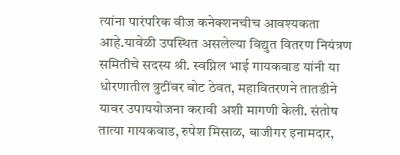त्यांना पारंपरिक वीज कनेक्शनचीच आवश्यकता आहे.यावेळी उपस्थित असलेल्या विद्युत वितरण नियंत्रण समितीचे सदस्य श्री. स्वप्निल भाई गायकवाड यांनी या धोरणातील त्रुटींवर बोट ठेवत, महावितरणने तातडीने यावर उपाययोजना करावी अशी मागणी केली. संतोष तात्या गायकवाड, रुपेश मिसाळ, बाजीगर इनामदार,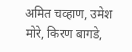अमित चव्हाण, उमेश मोरे, किरण बागडे,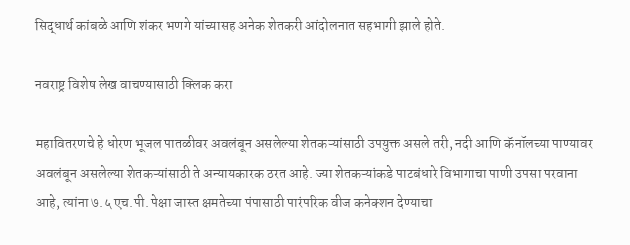सिद्धार्थ कांबळे आणि शंकर भणगे यांच्यासह अनेक शेतकरी आंदोलनात सहभागी झाले होते.

नवराष्ट्र विशेष लेख वाचण्यासाठी क्लिक करा

महावितरणचे हे धोरण भूजल पातळीवर अवलंबून असलेल्या शेतकऱ्यांसाठी उपयुक्त असले तरी, नदी आणि कॅनॉलच्या पाण्यावर अवलंबून असलेल्या शेतकऱ्यांसाठी ते अन्यायकारक ठरत आहे. ज्या शेतकऱ्यांकडे पाटबंधारे विभागाचा पाणी उपसा परवाना आहे, त्यांना ७.५ एच.पी. पेक्षा जास्त क्षमतेच्या पंपासाठी पारंपरिक वीज कनेक्शन देण्याचा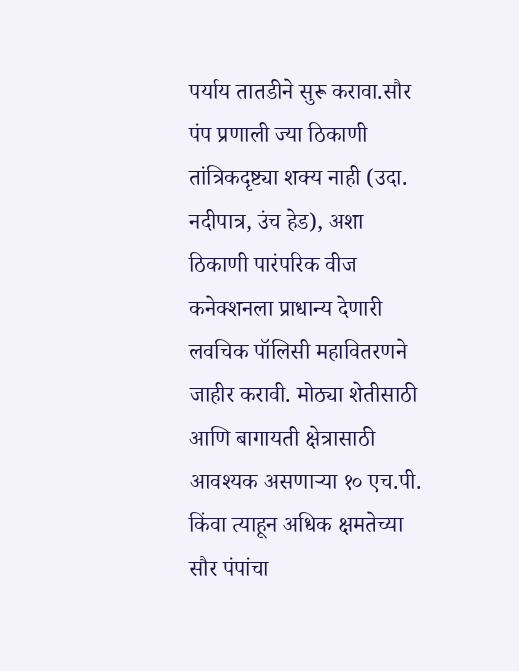पर्याय तातडीने सुरू करावा.सौर पंप प्रणाली ज्या ठिकाणी तांत्रिकदृष्ट्या शक्य नाही (उदा. नदीपात्र, उंच हेड), अशा ठिकाणी पारंपरिक वीज कनेक्शनला प्राधान्य देणारी लवचिक पॉलिसी महावितरणने जाहीर करावी. मोठ्या शेतीसाठी आणि बागायती क्षेत्रासाठी आवश्यक असणाऱ्या १० एच.पी. किंवा त्याहून अधिक क्षमतेच्या सौर पंपांचा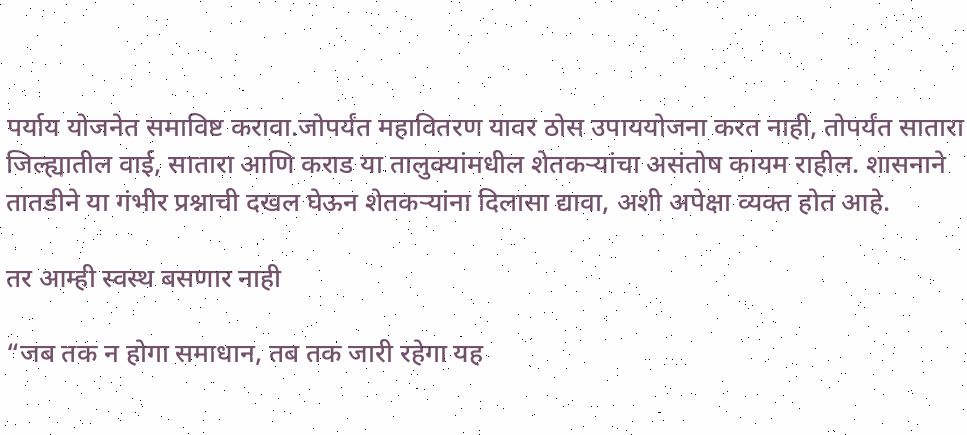पर्याय योजनेत समाविष्ट करावा.जोपर्यंत महावितरण यावर ठोस उपाययोजना करत नाही, तोपर्यंत सातारा जिल्ह्यातील वाई, सातारा आणि कराड या तालुक्यांमधील शेतकऱ्यांचा असंतोष कायम राहील. शासनाने तातडीने या गंभीर प्रश्नाची दखल घेऊन शेतकऱ्यांना दिलासा द्यावा, अशी अपेक्षा व्यक्त होत आहे.

तर आम्ही स्वस्थ बसणार नाही

“जब तक न होगा समाधान, तब तक जारी रहेगा यह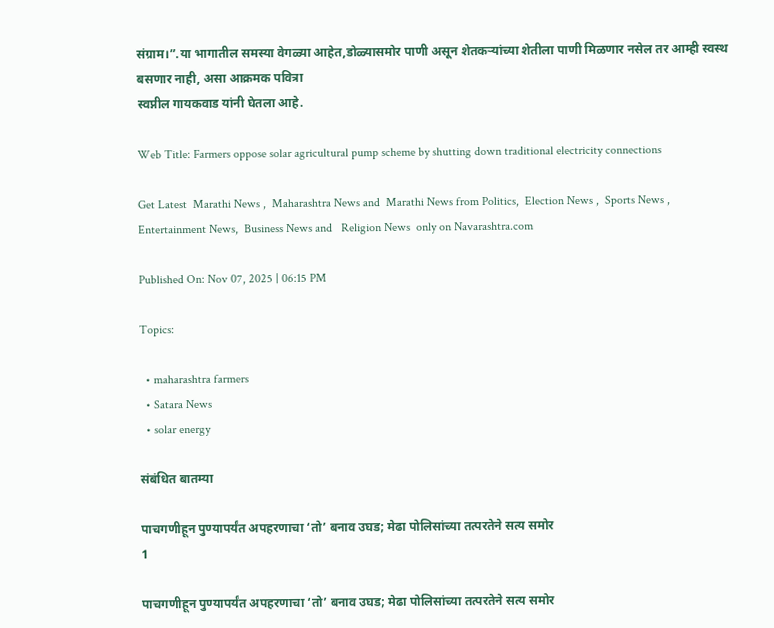संग्राम।”.या भागातील समस्या वेगळ्या आहेत,डोळ्यासमोर पाणी असून शेतकऱ्यांच्या शेतीला पाणी मिळणार नसेल तर आम्ही स्वस्थ बसणार नाही, असा आक्रमक पवित्रा
स्वप्नील गायकवाड यांनी घेतला आहे.

Web Title: Farmers oppose solar agricultural pump scheme by shutting down traditional electricity connections

Get Latest  Marathi News ,  Maharashtra News and  Marathi News from Politics,  Election News ,  Sports News ,  Entertainment News,  Business News and   Religion News  only on Navarashtra.com

Published On: Nov 07, 2025 | 06:15 PM

Topics:

  • maharashtra farmers
  • Satara News
  • solar energy

संबंधित बातम्या

पाचगणीहून पुण्यापर्यंत अपहरणाचा ‘तो’ बनाव उघड; मेढा पोलिसांच्या तत्परतेने सत्य समोर
1

पाचगणीहून पुण्यापर्यंत अपहरणाचा ‘तो’ बनाव उघड; मेढा पोलिसांच्या तत्परतेने सत्य समोर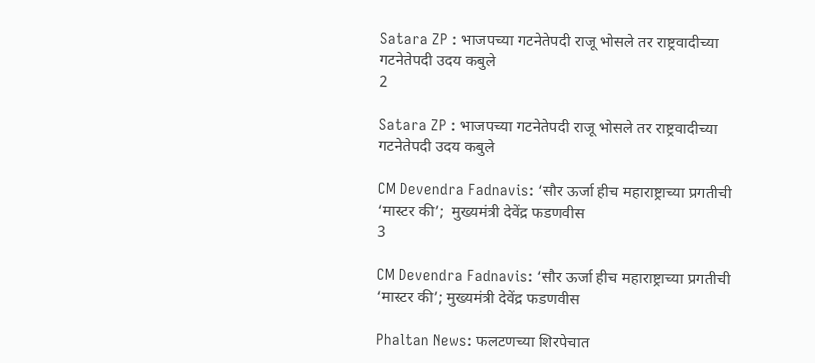Satara ZP : भाजपच्या गटनेतेपदी राजू भोसले तर राष्ट्रवादीच्या गटनेतेपदी उदय कबुले
2

Satara ZP : भाजपच्या गटनेतेपदी राजू भोसले तर राष्ट्रवादीच्या गटनेतेपदी उदय कबुले

CM Devendra Fadnavis: ‘सौर ऊर्जा हीच महाराष्ट्राच्या प्रगतीची ‘मास्टर की’;  मुख्यमंत्री देवेंद्र फडणवीस
3

CM Devendra Fadnavis: ‘सौर ऊर्जा हीच महाराष्ट्राच्या प्रगतीची ‘मास्टर की’; मुख्यमंत्री देवेंद्र फडणवीस

Phaltan News: फलटणच्या शिरपेचात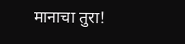मानाचा तुरा!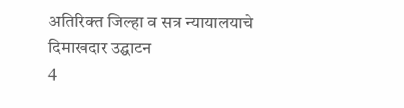अतिरिक्त जिल्हा व सत्र न्यायालयाचे दिमाखदार उद्घाटन
4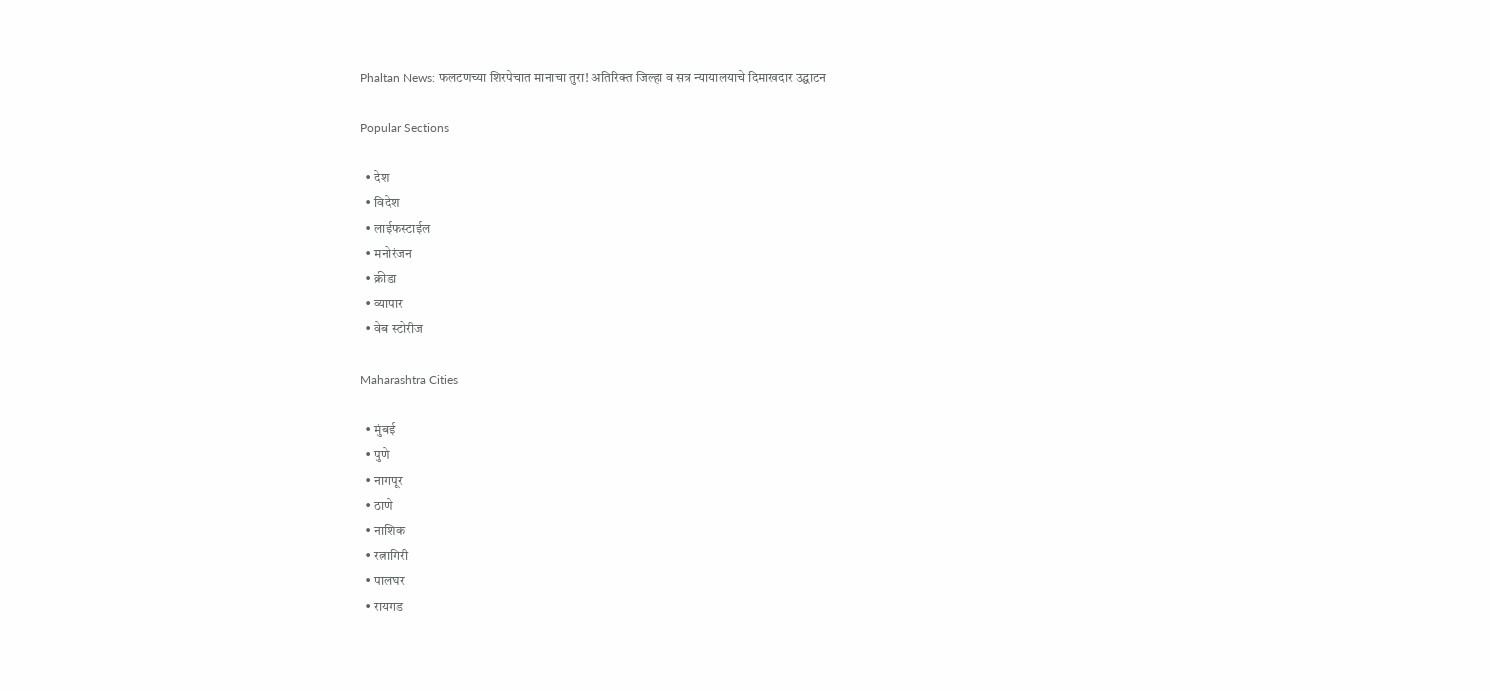Phaltan News: फलटणच्या शिरपेचात मानाचा तुरा! अतिरिक्त जिल्हा व सत्र न्यायालयाचे दिमाखदार उद्घाटन

Popular Sections

  • देश
  • विदेश
  • लाईफस्टाईल
  • मनोरंजन
  • क्रीडा
  • व्यापार
  • वेब स्टोरीज

Maharashtra Cities

  • मुंबई
  • पुणे
  • नागपूर
  • ठाणे
  • नाशिक
  • रत्नागिरी
  • पालघर
  • रायगड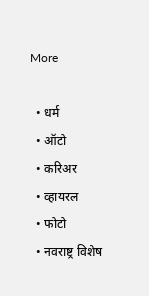More

  • धर्म
  • ऑटो
  • करिअर
  • व्हायरल
  • फोटो
  • नवराष्ट्र विशेष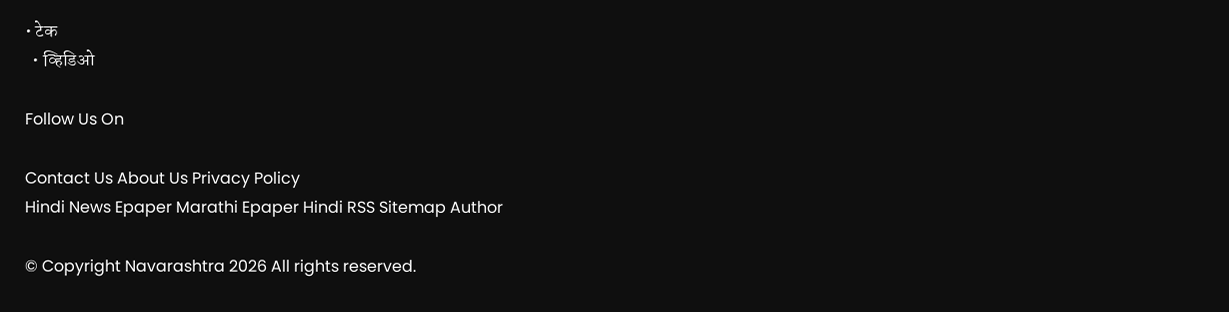• टेक
  • व्हिडिओ

Follow Us On

Contact Us About Us Privacy Policy
Hindi News Epaper Marathi Epaper Hindi RSS Sitemap Author

© Copyright Navarashtra 2026 All rights reserved.